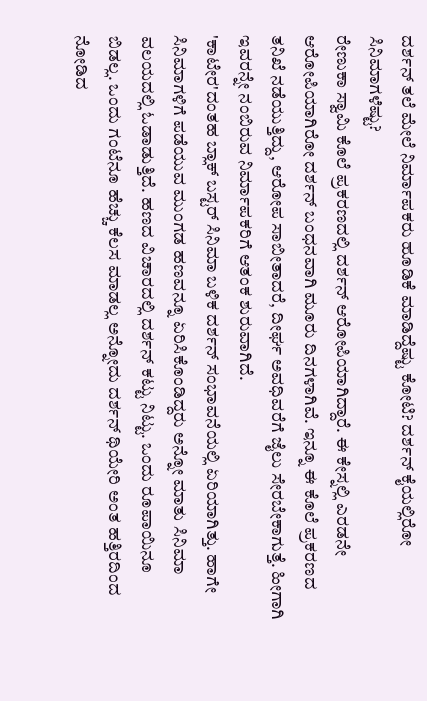ದರ್ಶನ್ ತಲೆ ಮೇಲೆ ನಿರ್ಮಾಪಕರು ಹೂಡಿಕೆ ಮಾಡಿದ್ದೆಷ್ಟು ಕೋಟಿ? ದರ್ಶನ್ ಕೈಯಲ್ಲಿರೋ ಸಿನಿಮಾಗಳೆಷ್ಟು?
ರೇಣುಕಾ ಸ್ವಾಮಿ ಕೊಲೆ ಪ್ರಕರಣದಲ್ಲಿ ದರ್ಶನ್ ಆರೋಪಿಯಾಗಿದ್ದಾರೆ. ಈ ಕೇಸ್ನಲ್ಲಿ ಎರಡನೇ ಆರೋಪಿಯಾಗಿರೋ ದರ್ಶನ್ ಬಂಧನವಾಗಿ ಮೂರು ದಿನಗಳಾಗಿವೆ. ಇನ್ನೂ ಈ ಕೊಲೆ ಪ್ರಕರಣದ ತನಿಖೆ ನಡೆಯುತ್ತಿದ್ದು, ಆರೋಪ ಸಾಬೀತಾದರೆ, ದೀರ್ಘ ಅವಧಿವರೆಗೆ ಜೈಲು ಸೇರಬೇಕಾಗುತ್ತೆ. ಹೀಗಾಗಿ ಇವರನ್ನೇ ನಂಬಿರುವ ನಿರ್ಮಾಪಕರಿಗೆ ಆತಂಕ ಶುರುವಾಗಿದೆ.
'ಕಾಟೇರ'ದಂತಹ ಬ್ಲಾಕ್ ಬಸ್ಟರ್ ಸಿನಿಮಾ ಬಳಿಕ ದರ್ಶನ್ ಸಂಭಾವನೆಯಲ್ಲಿ ಏರಿಯಾಗಿತ್ತು. ಹಾಗೇ ಸಿನಿಮಾಗಳಿಗೆ ಪಡೆಯುವ ಮುಂಗಡ ಹಣವನ್ನೂ ಏರಿಸಿಕೊಂಡಿದ್ದರು ಅನ್ನೋ ಮಾತು ಸಿನಿಮಾ ವಲಯದಲ್ಲಿ ಓಡಾಡುತ್ತಿದೆ. ಹಣದ ವಿಚಾರದಲ್ಲಿ ದರ್ಶನ್ ಕಟ್ಟು ನಿಟ್ಟು. ಒಂದು ರೂಪಾಯಿನೂ ಬಿಡಲ್ಲ. ಒಂದು ಗಂಟೆನೂ ಹೆಚ್ಚು ಕೆಲಸ ಮಾಡಲ್ಲ ಅನ್ನೋದು ದರ್ಶನ್ ಥಿಯೇರಿ ಅಂತ ಹತ್ತಿರದಿಂದ ನೋಡಿದ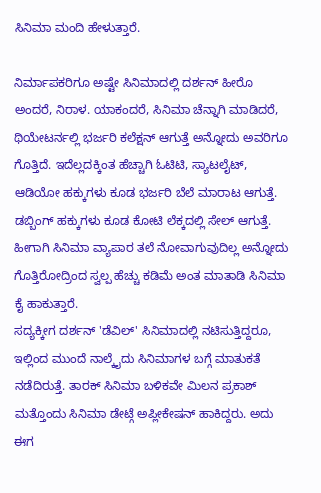ಸಿನಿಮಾ ಮಂದಿ ಹೇಳುತ್ತಾರೆ.

ನಿರ್ಮಾಪಕರಿಗೂ ಅಷ್ಟೇ ಸಿನಿಮಾದಲ್ಲಿ ದರ್ಶನ್ ಹೀರೊ ಅಂದರೆ, ನಿರಾಳ. ಯಾಕಂದರೆ, ಸಿನಿಮಾ ಚೆನ್ನಾಗಿ ಮಾಡಿದರೆ, ಥಿಯೇಟರ್ನಲ್ಲಿ ಭರ್ಜರಿ ಕಲೆಕ್ಷನ್ ಆಗುತ್ತೆ ಅನ್ನೋದು ಅವರಿಗೂ ಗೊತ್ತಿದೆ. ಇದೆಲ್ಲದಕ್ಕಿಂತ ಹೆಚ್ಚಾಗಿ ಓಟಿಟಿ, ಸ್ಯಾಟಲೈಟ್, ಆಡಿಯೋ ಹಕ್ಕುಗಳು ಕೂಡ ಭರ್ಜರಿ ಬೆಲೆ ಮಾರಾಟ ಆಗುತ್ತೆ. ಡಬ್ಬಿಂಗ್ ಹಕ್ಕುಗಳು ಕೂಡ ಕೋಟಿ ಲೆಕ್ಕದಲ್ಲಿ ಸೇಲ್ ಆಗುತ್ತೆ. ಹೀಗಾಗಿ ಸಿನಿಮಾ ವ್ಯಾಪಾರ ತಲೆ ನೋವಾಗುವುದಿಲ್ಲ ಅನ್ನೋದು ಗೊತ್ತಿರೋದ್ರಿಂದ ಸ್ವಲ್ಪ ಹೆಚ್ಚು ಕಡಿಮೆ ಅಂತ ಮಾತಾಡಿ ಸಿನಿಮಾ ಕೈ ಹಾಕುತ್ತಾರೆ.
ಸದ್ಯಕ್ಕೀಗ ದರ್ಶನ್ 'ಡೆವಿಲ್' ಸಿನಿಮಾದಲ್ಲಿ ನಟಿಸುತ್ತಿದ್ದರೂ, ಇಲ್ಲಿಂದ ಮುಂದೆ ನಾಲ್ಕೈದು ಸಿನಿಮಾಗಳ ಬಗ್ಗೆ ಮಾತುಕತೆ ನಡೆದಿರುತ್ತೆ. ತಾರಕ್ ಸಿನಿಮಾ ಬಳಿಕವೇ ಮಿಲನ ಪ್ರಕಾಶ್ ಮತ್ತೊಂದು ಸಿನಿಮಾ ಡೇಟ್ಗೆ ಅಪ್ಲೀಕೇಷನ್ ಹಾಕಿದ್ದರು. ಅದು ಈಗ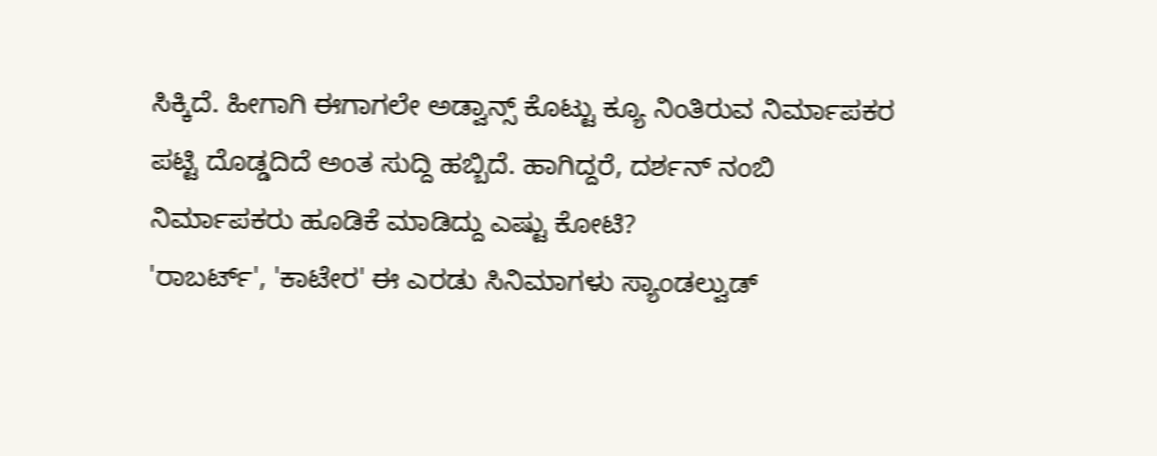ಸಿಕ್ಕಿದೆ. ಹೀಗಾಗಿ ಈಗಾಗಲೇ ಅಡ್ವಾನ್ಸ್ ಕೊಟ್ಟು ಕ್ಯೂ ನಿಂತಿರುವ ನಿರ್ಮಾಪಕರ ಪಟ್ಟಿ ದೊಡ್ಡದಿದೆ ಅಂತ ಸುದ್ದಿ ಹಬ್ಬಿದೆ. ಹಾಗಿದ್ದರೆ, ದರ್ಶನ್ ನಂಬಿ ನಿರ್ಮಾಪಕರು ಹೂಡಿಕೆ ಮಾಡಿದ್ದು ಎಷ್ಟು ಕೋಟಿ?
'ರಾಬರ್ಟ್', 'ಕಾಟೇರ' ಈ ಎರಡು ಸಿನಿಮಾಗಳು ಸ್ಯಾಂಡಲ್ವುಡ್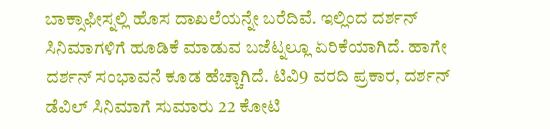ಬಾಕ್ಸಾಫೀಸ್ನಲ್ಲಿ ಹೊಸ ದಾಖಲೆಯನ್ನೇ ಬರೆದಿವೆ. ಇಲ್ಲಿಂದ ದರ್ಶನ್ ಸಿನಿಮಾಗಳಿಗೆ ಹೂಡಿಕೆ ಮಾಡುವ ಬಜೆಟ್ನಲ್ಲೂ ಏರಿಕೆಯಾಗಿದೆ. ಹಾಗೇ ದರ್ಶನ್ ಸಂಭಾವನೆ ಕೂಡ ಹೆಚ್ಚಾಗಿದೆ. ಟಿವಿ9 ವರದಿ ಪ್ರಕಾರ, ದರ್ಶನ್ ಡೆವಿಲ್ ಸಿನಿಮಾಗೆ ಸುಮಾರು 22 ಕೋಟಿ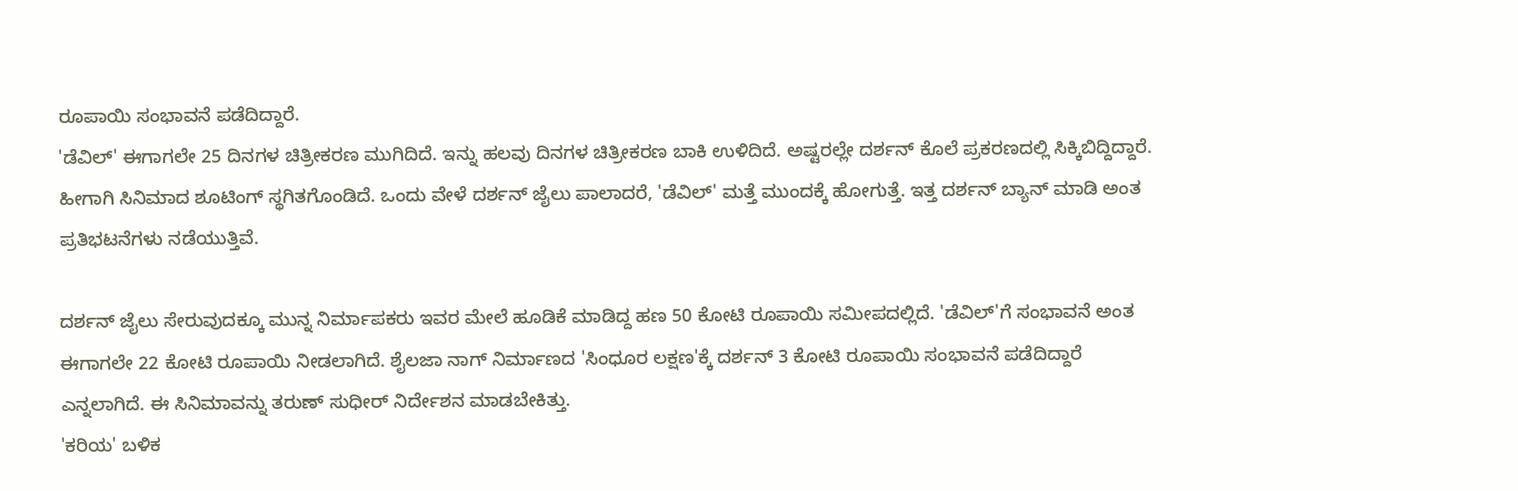ರೂಪಾಯಿ ಸಂಭಾವನೆ ಪಡೆದಿದ್ದಾರೆ.
'ಡೆವಿಲ್' ಈಗಾಗಲೇ 25 ದಿನಗಳ ಚಿತ್ರೀಕರಣ ಮುಗಿದಿದೆ. ಇನ್ನು ಹಲವು ದಿನಗಳ ಚಿತ್ರೀಕರಣ ಬಾಕಿ ಉಳಿದಿದೆ. ಅಷ್ಟರಲ್ಲೇ ದರ್ಶನ್ ಕೊಲೆ ಪ್ರಕರಣದಲ್ಲಿ ಸಿಕ್ಕಿಬಿದ್ದಿದ್ದಾರೆ. ಹೀಗಾಗಿ ಸಿನಿಮಾದ ಶೂಟಿಂಗ್ ಸ್ಥಗಿತಗೊಂಡಿದೆ. ಒಂದು ವೇಳೆ ದರ್ಶನ್ ಜೈಲು ಪಾಲಾದರೆ, 'ಡೆವಿಲ್' ಮತ್ತೆ ಮುಂದಕ್ಕೆ ಹೋಗುತ್ತೆ. ಇತ್ತ ದರ್ಶನ್ ಬ್ಯಾನ್ ಮಾಡಿ ಅಂತ ಪ್ರತಿಭಟನೆಗಳು ನಡೆಯುತ್ತಿವೆ.

ದರ್ಶನ್ ಜೈಲು ಸೇರುವುದಕ್ಕೂ ಮುನ್ನ ನಿರ್ಮಾಪಕರು ಇವರ ಮೇಲೆ ಹೂಡಿಕೆ ಮಾಡಿದ್ದ ಹಣ 50 ಕೋಟಿ ರೂಪಾಯಿ ಸಮೀಪದಲ್ಲಿದೆ. 'ಡೆವಿಲ್'ಗೆ ಸಂಭಾವನೆ ಅಂತ ಈಗಾಗಲೇ 22 ಕೋಟಿ ರೂಪಾಯಿ ನೀಡಲಾಗಿದೆ. ಶೈಲಜಾ ನಾಗ್ ನಿರ್ಮಾಣದ 'ಸಿಂಧೂರ ಲಕ್ಷಣ'ಕ್ಕೆ ದರ್ಶನ್ 3 ಕೋಟಿ ರೂಪಾಯಿ ಸಂಭಾವನೆ ಪಡೆದಿದ್ದಾರೆ ಎನ್ನಲಾಗಿದೆ. ಈ ಸಿನಿಮಾವನ್ನು ತರುಣ್ ಸುಧೀರ್ ನಿರ್ದೇಶನ ಮಾಡಬೇಕಿತ್ತು.
'ಕರಿಯ' ಬಳಿಕ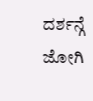ದರ್ಶನ್ಗೆ ಜೋಗಿ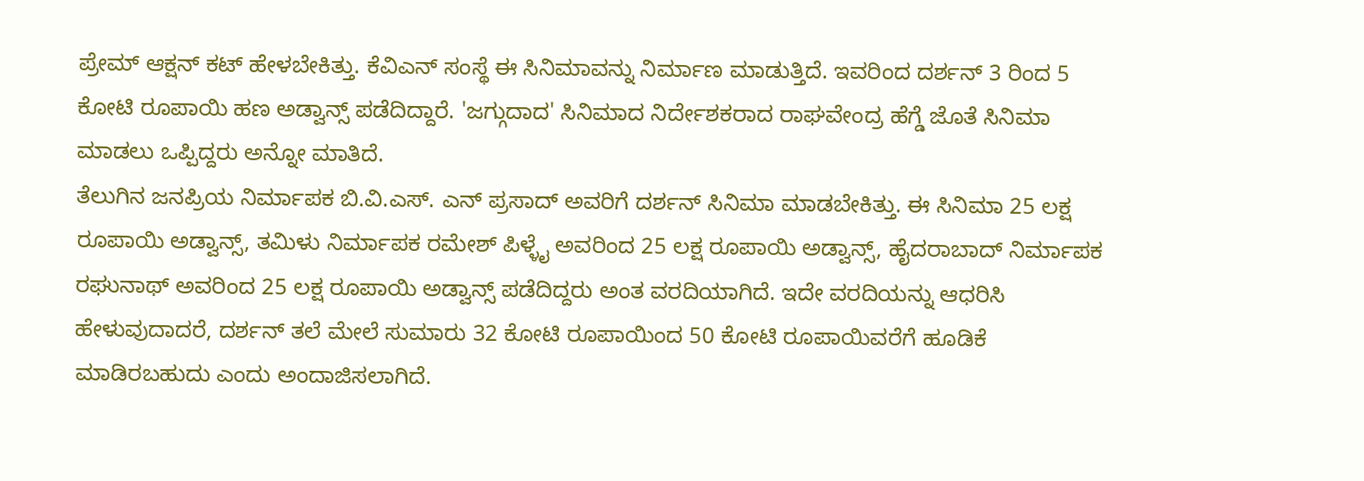ಪ್ರೇಮ್ ಆಕ್ಷನ್ ಕಟ್ ಹೇಳಬೇಕಿತ್ತು. ಕೆವಿಎನ್ ಸಂಸ್ಥೆ ಈ ಸಿನಿಮಾವನ್ನು ನಿರ್ಮಾಣ ಮಾಡುತ್ತಿದೆ. ಇವರಿಂದ ದರ್ಶನ್ 3 ರಿಂದ 5 ಕೋಟಿ ರೂಪಾಯಿ ಹಣ ಅಡ್ವಾನ್ಸ್ ಪಡೆದಿದ್ದಾರೆ. 'ಜಗ್ಗುದಾದ' ಸಿನಿಮಾದ ನಿರ್ದೇಶಕರಾದ ರಾಘವೇಂದ್ರ ಹೆಗ್ಡೆ ಜೊತೆ ಸಿನಿಮಾ ಮಾಡಲು ಒಪ್ಪಿದ್ದರು ಅನ್ನೋ ಮಾತಿದೆ.
ತೆಲುಗಿನ ಜನಪ್ರಿಯ ನಿರ್ಮಾಪಕ ಬಿ.ವಿ.ಎಸ್. ಎನ್ ಪ್ರಸಾದ್ ಅವರಿಗೆ ದರ್ಶನ್ ಸಿನಿಮಾ ಮಾಡಬೇಕಿತ್ತು. ಈ ಸಿನಿಮಾ 25 ಲಕ್ಷ ರೂಪಾಯಿ ಅಡ್ವಾನ್ಸ್, ತಮಿಳು ನಿರ್ಮಾಪಕ ರಮೇಶ್ ಪಿಳ್ಳೈ ಅವರಿಂದ 25 ಲಕ್ಷ ರೂಪಾಯಿ ಅಡ್ವಾನ್ಸ್, ಹೈದರಾಬಾದ್ ನಿರ್ಮಾಪಕ ರಘುನಾಥ್ ಅವರಿಂದ 25 ಲಕ್ಷ ರೂಪಾಯಿ ಅಡ್ವಾನ್ಸ್ ಪಡೆದಿದ್ದರು ಅಂತ ವರದಿಯಾಗಿದೆ. ಇದೇ ವರದಿಯನ್ನು ಆಧರಿಸಿ ಹೇಳುವುದಾದರೆ, ದರ್ಶನ್ ತಲೆ ಮೇಲೆ ಸುಮಾರು 32 ಕೋಟಿ ರೂಪಾಯಿಂದ 50 ಕೋಟಿ ರೂಪಾಯಿವರೆಗೆ ಹೂಡಿಕೆ ಮಾಡಿರಬಹುದು ಎಂದು ಅಂದಾಜಿಸಲಾಗಿದೆ.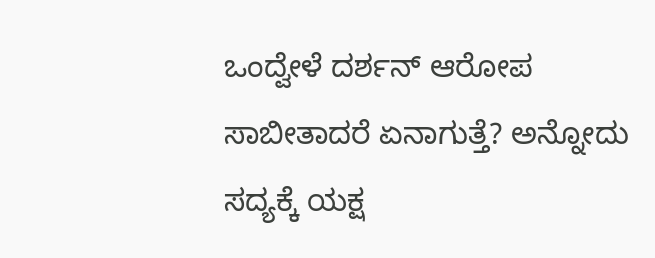ಒಂದ್ವೇಳೆ ದರ್ಶನ್ ಆರೋಪ ಸಾಬೀತಾದರೆ ಏನಾಗುತ್ತೆ? ಅನ್ನೋದು ಸದ್ಯಕ್ಕೆ ಯಕ್ಷ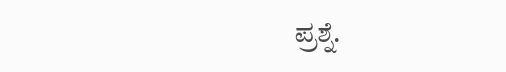ಪ್ರಶ್ನೆ.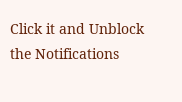Click it and Unblock the Notifications